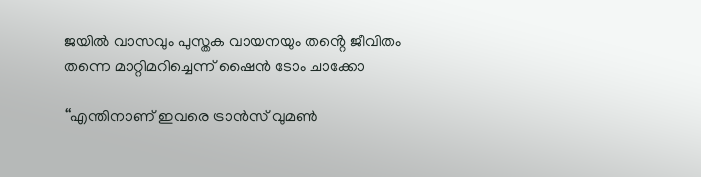ജയിൽ വാസവും പുസ്തക വായനയും തൻ്റെ ജീവിതം തന്നെ മാറ്റിമറിച്ചെന്ന് ഷൈൻ ടോം ചാക്കോ

‘‘എന്തിനാണ് ഇവരെ ട്രാൻസ് വുമൺ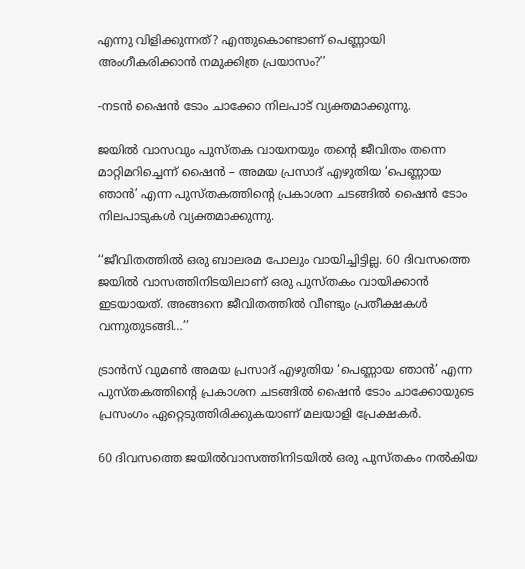എന്നു വിളിക്കുന്നത്? എന്തുകൊണ്ടാണ് പെണ്ണായി അംഗീകരിക്കാൻ നമുക്കിത്ര പ്രയാസം?’’

-നടൻ ഷൈൻ ടോം ചാക്കോ നിലപാട് വ്യക്തമാക്കുന്നു.

ജയിൽ വാസവും പുസ്തക വായനയും തൻ്റെ ജീവിതം തന്നെ മാറ്റിമറിച്ചെന്ന് ഷൈൻ – അമയ പ്രസാദ് എഴുതിയ ‘പെണ്ണായ ഞാൻ’ എന്ന പുസ്തകത്തിന്റെ പ്രകാശന ചടങ്ങിൽ ഷൈൻ ടോം നിലപാടുകൾ വ്യക്തമാക്കുന്നു.

‘‘ജീവിതത്തിൽ ഒരു ബാലരമ പോലും വായിച്ചിട്ടില്ല. 60 ദിവസത്തെ ജയിൽ വാസത്തിനിടയിലാണ് ഒരു പുസ്തകം വായിക്കാൻ ഇടയായത്. അങ്ങനെ ജീവിതത്തിൽ വീണ്ടും പ്രതീക്ഷകൾ വന്നുതുടങ്ങി…’’

ട്രാൻസ്‌ വുമൺ അമയ പ്രസാദ് എഴുതിയ ‘പെണ്ണായ ഞാൻ’ എന്ന പുസ്തകത്തിന്റെ പ്രകാശന ചടങ്ങിൽ ഷൈൻ ടോം ചാക്കോയുടെ പ്രസംഗം ഏറ്റെടുത്തിരിക്കുകയാണ് മലയാളി പ്രേക്ഷകർ.

60 ദിവസത്തെ ജയിൽവാസത്തിനിടയിൽ ഒരു പുസ്തകം നൽകിയ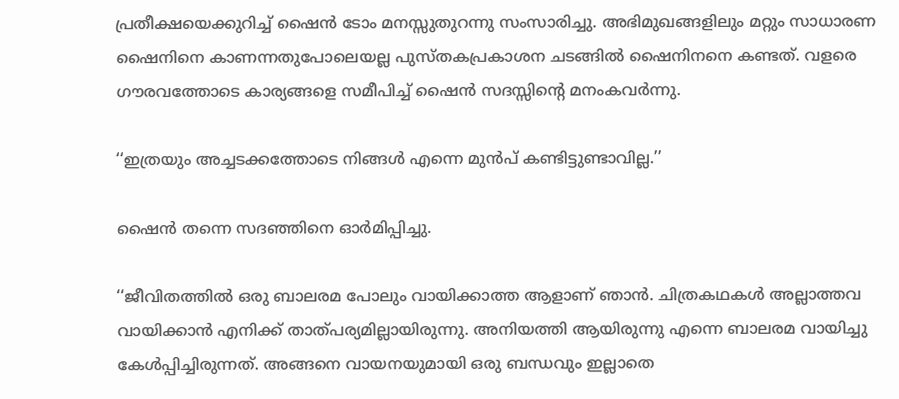പ്രതീക്ഷയെക്കുറിച്ച് ഷൈൻ ടോം മനസ്സുതുറന്നു സംസാരിച്ചു. അഭിമുഖങ്ങളിലും മറ്റും സാധാരണ ഷൈനിനെ കാണന്നതുപോലെയല്ല പുസ്തകപ്രകാശന ചടങ്ങിൽ ഷൈനിനനെ കണ്ടത്. വളരെ ഗൗരവത്തോടെ കാര്യങ്ങളെ സമീപിച്ച് ഷൈൻ സദസ്സിന്റെ മനംകവർന്നു.

‘‘ഇത്രയും അച്ചടക്കത്തോടെ നിങ്ങൾ എന്നെ മുൻപ് കണ്ടിട്ടുണ്ടാവില്ല.’’

ഷൈൻ തന്നെ സദഞ്ഞിനെ ഓർമിപ്പിച്ചു.

‘‘ജീവിതത്തിൽ ഒരു ബാലരമ പോലും വായിക്കാത്ത ആളാണ് ഞാൻ. ചിത്രകഥകൾ അല്ലാത്തവ വായിക്കാൻ എനിക്ക് താത്പര്യമില്ലായിരുന്നു. അനിയത്തി ആയിരുന്നു എന്നെ ബാലരമ വായിച്ചു കേൾപ്പിച്ചിരുന്നത്. അങ്ങനെ വായനയുമായി ഒരു ബന്ധവും ഇല്ലാതെ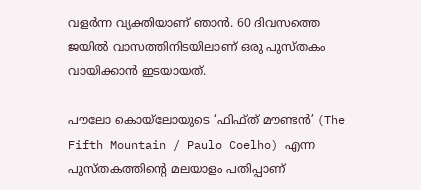വളർന്ന വ്യക്തിയാണ് ഞാൻ. 60 ദിവസത്തെ ജയിൽ വാസത്തിനിടയിലാണ് ഒരു പുസ്തകം വായിക്കാൻ ഇടയായത്.

പൗലോ കൊയ്‌ലോയുടെ ‘ഫിഫ്ത് മൗണ്ടൻ’ (The Fifth Mountain / Paulo Coelho) എന്ന പുസ്തകത്തിന്റെ മലയാളം പതിപ്പാണ്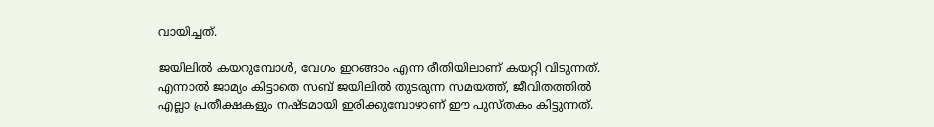വായിച്ചത്.

ജയിലിൽ കയറുമ്പോൾ, വേഗം ഇറങ്ങാം എന്ന രീതിയിലാണ് കയറ്റി വിടുന്നത്. എന്നാൽ ജാമ്യം കിട്ടാതെ സബ് ജയിലിൽ തുടരുന്ന സമയത്ത്, ജീവിതത്തിൽ എല്ലാ പ്രതീക്ഷകളും നഷ്ടമായി ഇരിക്കുമ്പോഴാണ് ഈ പുസ്തകം കിട്ടുന്നത്.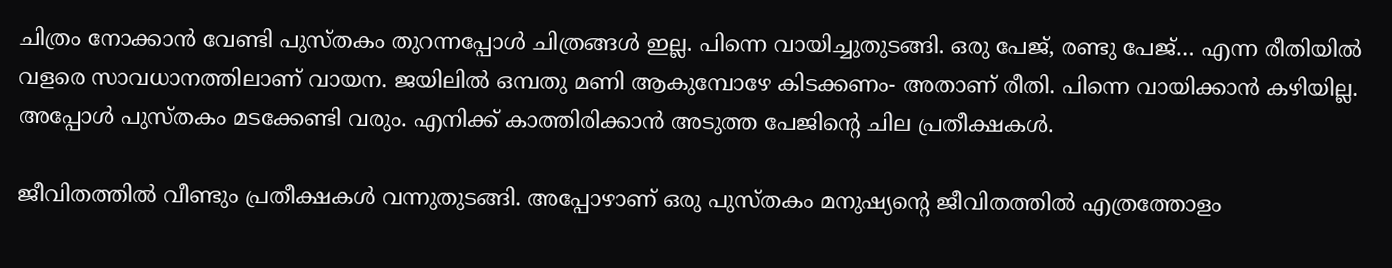ചിത്രം നോക്കാൻ വേണ്ടി പുസ്തകം തുറന്നപ്പോൾ ചിത്രങ്ങൾ ഇല്ല. പിന്നെ വായിച്ചുതുടങ്ങി. ഒരു പേജ്, രണ്ടു പേജ്… എന്ന രീതിയിൽ വളരെ സാവധാനത്തിലാണ് വായന. ജയിലിൽ ഒമ്പതു മണി ആകുമ്പോഴേ കിടക്കണം- അതാണ് രീതി. പിന്നെ വായിക്കാൻ കഴിയില്ല. അപ്പോൾ പുസ്തകം മടക്കേണ്ടി വരും. എനിക്ക് കാത്തിരിക്കാൻ അടുത്ത പേജിന്റെ ചില പ്രതീക്ഷകൾ.

ജീവിതത്തിൽ വീണ്ടും പ്രതീക്ഷകൾ വന്നുതുടങ്ങി. അപ്പോഴാണ് ഒരു പുസ്തകം മനുഷ്യന്റെ ജീവിതത്തിൽ എത്രത്തോളം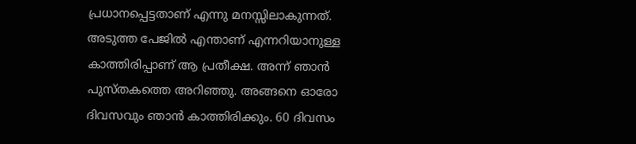പ്രധാനപ്പെട്ടതാണ് എന്നു മനസ്സിലാകുന്നത്. അടുത്ത പേജിൽ എന്താണ് എന്നറിയാനുള്ള കാത്തിരിപ്പാണ് ആ പ്രതീക്ഷ. അന്ന് ഞാൻ പുസ്തകത്തെ അറിഞ്ഞു. അങ്ങനെ ഓരോ ദിവസവും ഞാൻ കാത്തിരിക്കും. 60 ദിവസം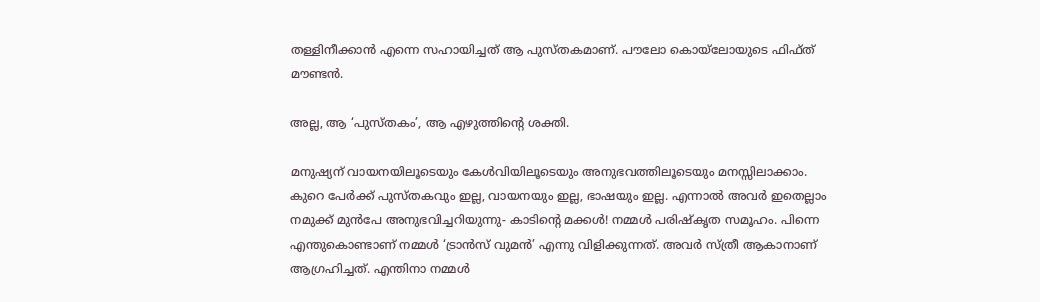തള്ളിനീക്കാൻ എന്നെ സഹായിച്ചത് ആ പുസ്തകമാണ്. പൗലോ കൊയ്‌ലോയുടെ ഫിഫ്ത് മൗണ്ടൻ.

അല്ല, ആ ‘പുസ്‌തകം’, ആ എഴുത്തിന്റെ ശക്തി.

മനുഷ്യന് വായനയിലൂടെയും കേൾവിയിലൂടെയും അനുഭവത്തിലൂടെയും മനസ്സിലാക്കാം. കുറെ പേർക്ക് പുസ്തകവും ഇല്ല, വായനയും ഇല്ല, ഭാഷയും ഇല്ല. എന്നാൽ അവർ ഇതെല്ലാം നമുക്ക് മുൻപേ അനുഭവിച്ചറിയുന്നു- കാടിന്റെ മക്കൾ! നമ്മൾ പരിഷ്കൃത സമൂഹം. പിന്നെ എന്തുകൊണ്ടാണ് നമ്മൾ ‘ട്രാൻസ് വുമൻ’ എന്നു വിളിക്കുന്നത്. അവർ സ്ത്രീ ആകാനാണ് ആഗ്രഹിച്ചത്. എന്തിനാ നമ്മൾ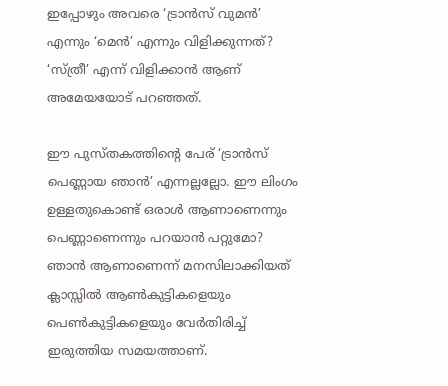ഇപ്പോഴും അവരെ ‘ട്രാൻസ് വുമൻ’ എന്നും ‘മെൻ’ എന്നും വിളിക്കുന്നത്? ‘സ്ത്രീ’ എന്ന് വിളിക്കാൻ ആണ് അമേയയോട് പറഞ്ഞത്.

ഈ പുസ്തകത്തിന്റെ പേര് ‘ട്രാൻസ് പെണ്ണായ ഞാൻ’ എന്നല്ലല്ലോ. ഈ ലിംഗം ഉള്ളതുകൊണ്ട് ഒരാൾ ആണാണെന്നും പെണ്ണാണെന്നും പറയാൻ പറ്റുമോ? ഞാൻ ആണാണെന്ന് മനസിലാക്കിയത് ക്ലാസ്സിൽ ആൺകുട്ടികളെയും പെൺകുട്ടികളെയും വേർതിരിച്ച് ഇരുത്തിയ സമയത്താണ്.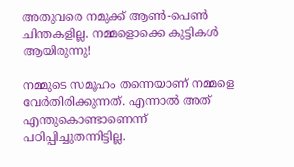അതുവരെ നമുക്ക് ആൺ-പെൺ ചിന്തകളില്ല. നമ്മളൊക്കെ കുട്ടികൾ ആയിരുന്നു!

നമ്മുടെ സമൂഹം തന്നെയാണ് നമ്മളെ വേർതിരിക്കുന്നത്. എന്നാൽ അത് എന്തുകൊണ്ടാണെന്ന് പഠിപ്പിച്ചുതന്നിട്ടില്ല.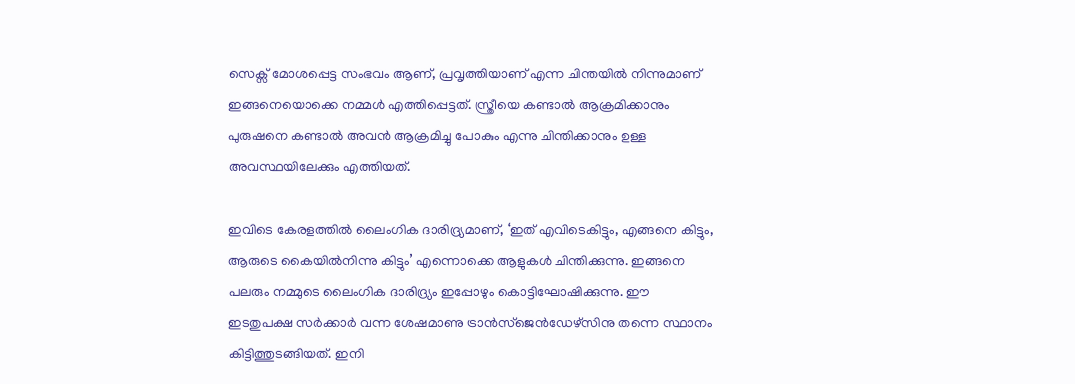സെക്സ് മോശപ്പെട്ട സംഭവം ആണ്, പ്രവൃത്തിയാണ് എന്ന ചിന്തയിൽ നിന്നുമാണ് ഇങ്ങനെയൊക്കെ നമ്മൾ എത്തിപ്പെട്ടത്. സ്ത്രീയെ കണ്ടാൽ ആക്രമിക്കാനും പുരുഷനെ കണ്ടാൽ അവൻ ആക്രമിച്ചു പോകും എന്നു ചിന്തിക്കാനും ഉള്ള അവസ്ഥയിലേക്കും എത്തിയത്.

ഇവിടെ കേരളത്തിൽ ലൈംഗിക ദാരിദ്ര്യമാണ്, ‘ഇത് എവിടെകിട്ടും, എങ്ങനെ കിട്ടും, ആരുടെ കൈയിൽനിന്നു കിട്ടും’ എന്നൊക്കെ ആളുകൾ ചിന്തിക്കുന്നു. ഇങ്ങനെ പലരും നമ്മുടെ ലൈംഗിക ദാരിദ്ര്യം ഇപ്പോഴും കൊട്ടിഘോഷിക്കുന്നു. ഈ ഇടതുപക്ഷ സർക്കാർ വന്ന ശേഷമാണു ട്രാൻസ്ജെൻഡേഴ്സിനു തന്നെ സ്ഥാനം കിട്ടിത്തുടങ്ങിയത്. ഇനി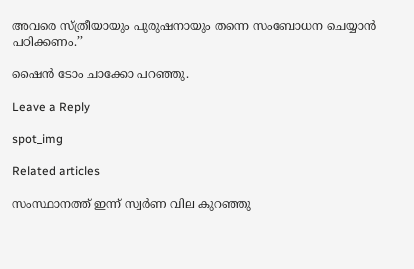അവരെ സ്ത്രീയായും പുരുഷനായും തന്നെ സംബോധന ചെയ്യാൻ പഠിക്കണം.’’

ഷൈൻ ടോം ചാക്കോ പറഞ്ഞു.

Leave a Reply

spot_img

Related articles

സംസ്ഥാനത്ത് ഇന്ന് സ്വര്‍ണ വില കുറഞ്ഞു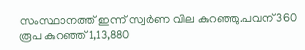സംസ്ഥാനത്ത് ഇന്ന് സ്വര്‍ണ വില കുറഞ്ഞു.പവന് 360 രൂപ കുറഞ്ഞ് 1,13,880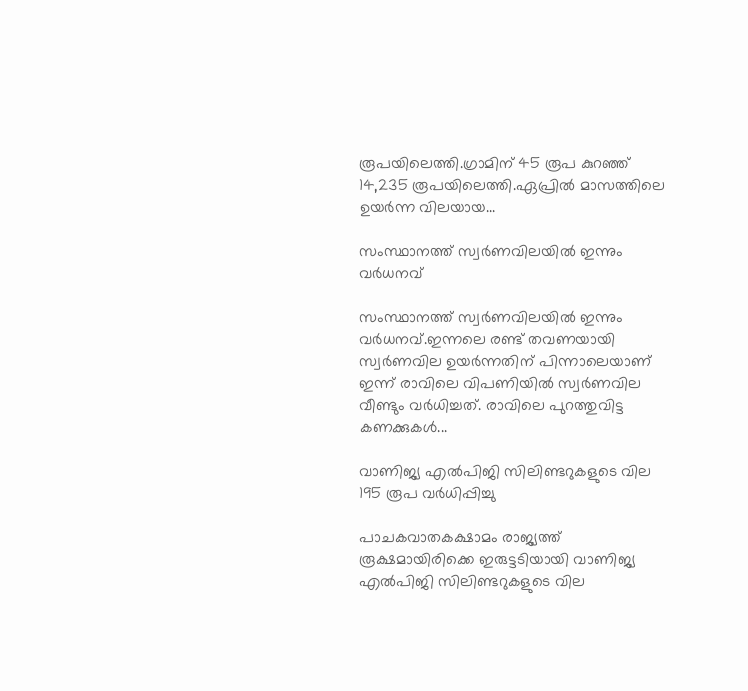രൂപയിലെത്തി.ഗ്രാമിന് 45 രൂപ കുറഞ്ഞ് 14,235 രൂപയിലെത്തി.ഏപ്രില്‍ മാസത്തിലെ ഉയര്‍ന്ന വിലയായ...

സംസ്ഥാനത്ത് സ്വർണവിലയിൽ ഇന്നും വർധനവ്

സംസ്ഥാനത്ത് സ്വർണവിലയിൽ ഇന്നും വർധനവ്.ഇന്നലെ രണ്ട് തവണയായി സ്വർണവില ഉയർന്നതിന് പിന്നാലെയാണ് ഇന്ന് രാവിലെ വിപണിയിൽ സ്വർണവില വീണ്ടും വർധിച്ചത്. രാവിലെ പുറത്തുവിട്ട കണക്കുകൾ...

വാണിജ്യ എൽപിജി സിലിണ്ടറുകളുടെ വില 195 രൂപ വർധിപ്പിച്ചു

പാചകവാതകക്ഷാമം രാജ്യത്ത് രൂക്ഷമായിരിക്കെ ഇരുട്ടടിയായി വാണിജ്യ എൽപിജി സിലിണ്ടറുകളുടെ വില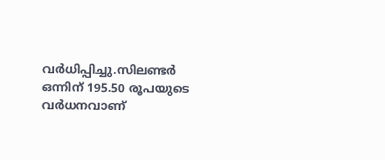വർധിപ്പിച്ചു.സിലണ്ടർ ഒന്നിന് 195.50 രൂപയുടെ വർധനവാണ്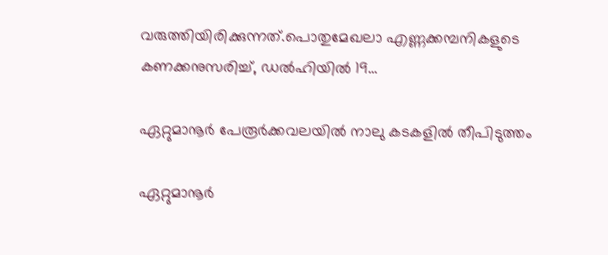വരുത്തിയിരിക്കുന്നത്.പൊതുമേഖലാ എണ്ണക്കമ്പനികളുടെ കണക്കനുസരിച്ച്, ഡൽഹിയിൽ 19...

ഏറ്റുമാനൂർ പേരൂർക്കവലയിൽ നാലു കടകളിൽ തീപിടുത്തം

ഏറ്റുമാനൂർ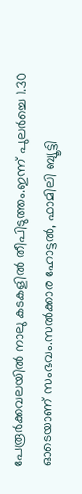പേരൂർക്കവലയിൽ നാലു കടകളിൽ തീപിടുത്തം.ഇന്ന് പുലർച്ചെ 1.30 ഓടെയാണ് സംഭവം.സൽക്കാര ഹോട്ടൽ, ഫാമിലി ബ്യൂട്ടി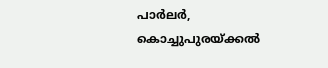പാർലർ, കൊച്ചുപുരയ്ക്കൽ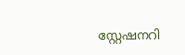സ്റ്റേഷനറി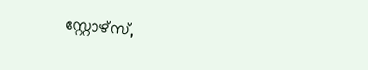സ്റ്റോഴ്സ്,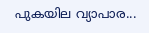പുകയില വ്യാപാര...